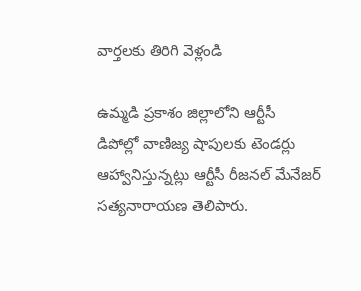వార్తలకు తిరిగి వెళ్లండి

ఉమ్మడి ప్రకాశం జిల్లాలోని ఆర్టీసీ డిపోల్లో వాణిజ్య షాపులకు టెండర్లు ఆహ్వానిస్తున్నట్లు ఆర్టీసీ రీజనల్ మేనేజర్ సత్యనారాయణ తెలిపారు.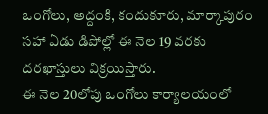ఒంగోలు, అద్దంకి, కందుకూరు, మార్కాపురం సహా ఏడు డిపోల్లో ఈ నెల 19 వరకు దరఖాస్తులు విక్రయిస్తారు.
ఈ నెల 20లోపు ఒంగోలు కార్యాలయంలో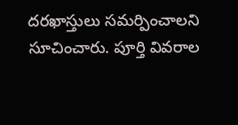దరఖాస్తులు సమర్పించాలని సూచించారు. పూర్తి వివరాల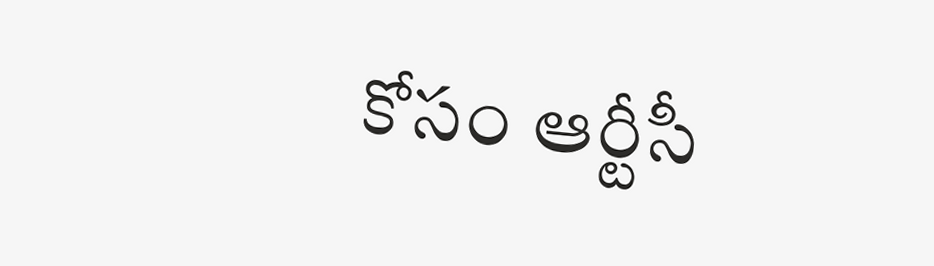కోసం ఆర్టీసీ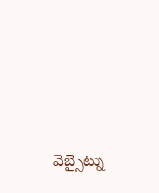వెబ్సైట్ను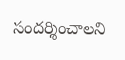సందర్శించాలని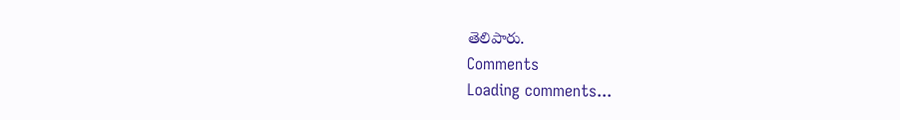తెలిపారు.
Comments
Loading comments...